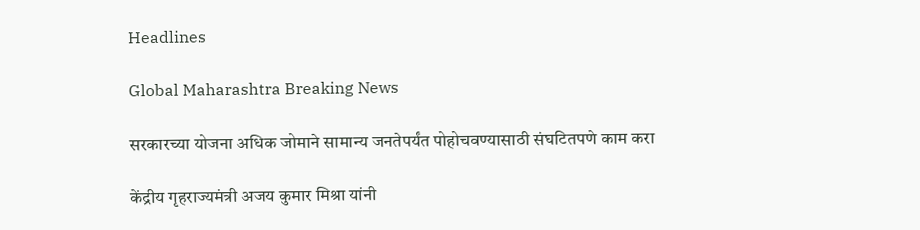Headlines

Global Maharashtra Breaking News

सरकारच्या योजना अधिक जोमाने सामान्य जनतेपर्यंत पोहोचवण्यासाठी संघटितपणे काम करा

केंद्रीय गृहराज्यमंत्री अजय कुमार मिश्रा यांनी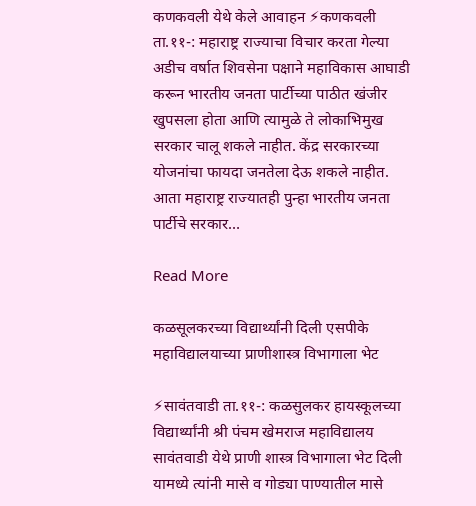कणकवली येथे केले आवाहन ⚡कणकवली ता.११-: महाराष्ट्र राज्याचा विचार करता गेल्या अडीच वर्षात शिवसेना पक्षाने महाविकास आघाडी करून भारतीय जनता पार्टीच्या पाठीत खंजीर खुपसला होता आणि त्यामुळे ते लोकाभिमुख सरकार चालू शकले नाहीत. केंद्र सरकारच्या योजनांचा फायदा जनतेला देऊ शकले नाहीत. आता महाराष्ट्र राज्यातही पुन्हा भारतीय जनता पार्टीचे सरकार…

Read More

कळसूलकरच्या विद्यार्थ्यांनी दिली एसपीके महाविद्यालयाच्या प्राणीशास्त्र विभागाला भेट

⚡सावंतवाडी ता.११-: कळसुलकर हायस्कूलच्या विद्यार्थ्यांनी श्री पंचम खेमराज महाविद्यालय सावंतवाडी येथे प्राणी शास्त्र विभागाला भेट दिली यामध्ये त्यांनी मासे व गोड्या पाण्यातील मासे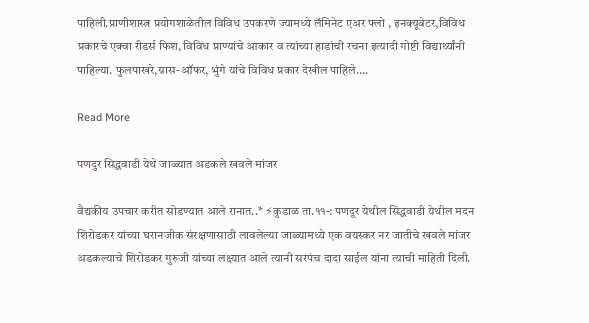पाहिली.प्राणीशास्त्र प्रयोगशाळेतील विविध उपकरणे ज्यामध्ये लॅमिनेट एअर फ्लो , इनक्यूबेटर,विविध प्रकारचे एक्वा रीडर्स फिश, विविध प्राण्यांचे आकार व त्यांच्या हाडांची रचना इत्यादी गोष्टी विद्यार्थ्यांनी पाहिल्या. फुलपाखरे,ग्रास-ऑफर, भुंगे यांचे विविध प्रकार देखील पाहिले….

Read More

पणदुर सिद्धवाडी येथे जाळ्यात अडकले खवले मांजर

वैद्यकीय उपचार करीत सोडण्यात आले रानात..* ⚡कुडाळ ता.११-: पणदूर येथील सिद्धवाडी येथील मदन शिरोडकर यांच्या घरानजीक संरक्षणासाठी लावलेल्या जाळ्यामध्ये एक वयस्कर नर जातीचे खवले मांजर अडकल्याचे शिरोडकर गुरुजी यांच्या लक्ष्यात आले त्यानी सरपंच दादा साईल यांना त्याची माहिती दिली.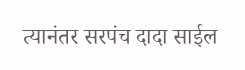त्यानंतर सरपंच दादा साईल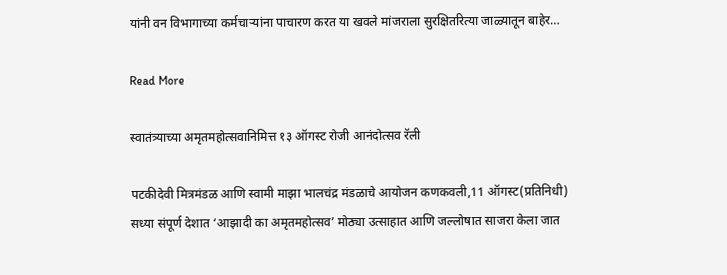यांनी वन विभागाच्या कर्मचाऱ्यांना पाचारण करत या खवले मांजराला सुरक्षितरित्या जाळ्यातून बाहेर…

Read More

स्वातंत्र्याच्या अमृतमहोत्सवानिमित्त १३ ऑगस्ट रोजी आनंदोत्सव रॅली

पटकीदेवी मित्रमंडळ आणि स्वामी माझा भालचंद्र मंडळाचे आयोजन कणकवली,11 ऑगस्ट(प्रतिनिधी) सध्या संपूर्ण देशात ‘आझादी का अमृतमहोत्सव’ मोठ्या उत्साहात आणि जल्लोषात साजरा केला जात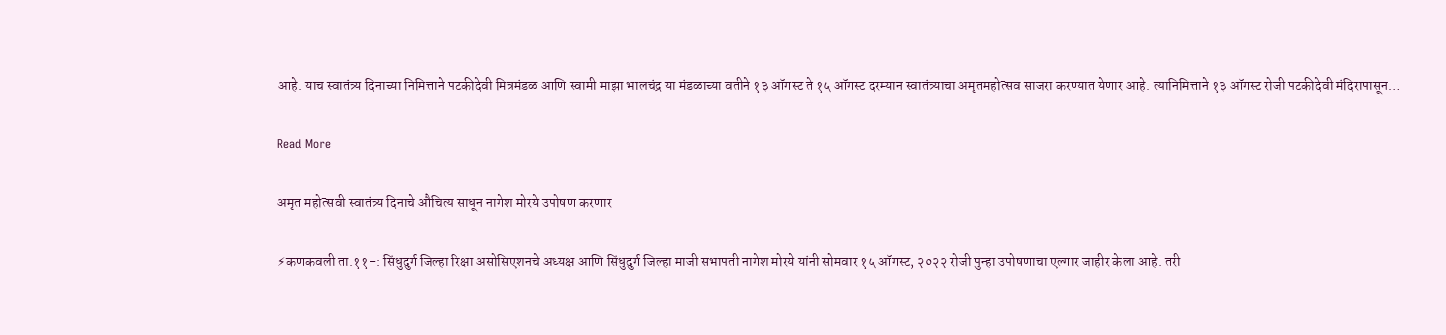आहे. याच स्वातंत्र्य दिनाच्या निमित्ताने पटकीदेवी मित्रमंडळ आणि स्वामी माझा भालचंद्र या मंडळाच्या वतीने १३ ऑगस्ट ते १५ ऑगस्ट दरम्यान स्वातंत्र्याचा अमृतमहोत्सव साजरा करण्यात येणार आहे. त्यानिमित्ताने १३ ऑगस्ट रोजी पटकीदेवी मंदिरापासून…

Read More

अमृत महोत्सवी स्वातंत्र्य दिनाचे औचित्य साधून नागेश मोरये उपोषण करणार

⚡कणकवली ता.११-: सिंधुदुर्ग जिल्हा रिक्षा असोसिएशनचे अध्यक्ष आणि सिंधुदुर्ग जिल्हा माजी सभापती नागेश मोरये यांनी सोमवार १५ ऑगस्ट, २०२२ रोजी पुन्हा उपोषणाचा एल्गार जाहीर केला आहे. तरी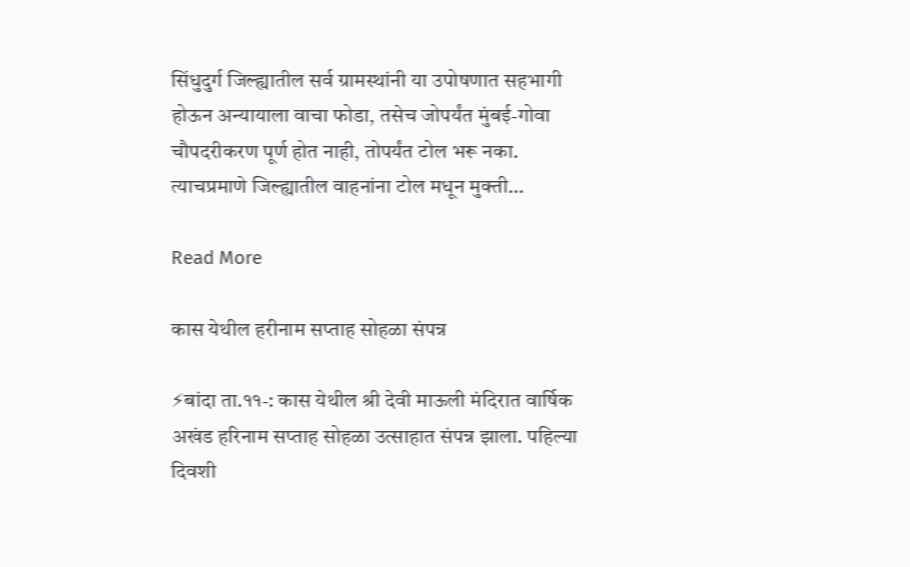सिंधुदुर्ग जिल्ह्यातील सर्व ग्रामस्थांनी या उपोषणात सहभागी होऊन अन्यायाला वाचा फोडा, तसेच जोपर्यंत मुंबई-गोवा चौपदरीकरण पूर्ण होत नाही, तोपर्यंत टोल भरू नका. त्याचप्रमाणे जिल्ह्यातील वाहनांना टोल मधून मुक्ती…

Read More

कास येथील हरीनाम सप्ताह सोहळा संपन्न

⚡बांदा ता.११-: कास येथील श्री देवी माऊली मंदिरात वार्षिक अखंड हरिनाम सप्ताह सोहळा उत्साहात संपन्न झाला. पहिल्या दिवशी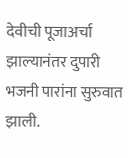देवीची पूजाअर्चा झाल्यानंतर दुपारी भजनी पारांना सुरुवात झाली.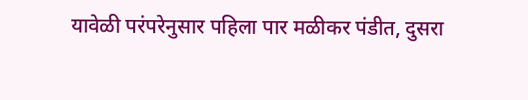यावेळी परंपरेनुसार पहिला पार मळीकर पंडीत, दुसरा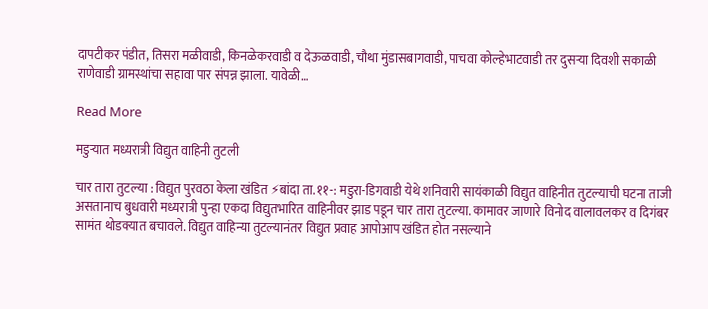दापटीकर पंडीत, तिसरा मळीवाडी, किनळेकरवाडी व देऊळवाडी, चौथा मुंडासबागवाडी, पाचवा कोल्हेभाटवाडी तर दुसर्‍या दिवशी सकाळी राणेवाडी ग्रामस्थांचा सहावा पार संपन्न झाला. यावेळी…

Read More

मडुऱ्यात मध्यरात्री विद्युत वाहिनी तुटली

चार तारा तुटल्या : विद्युत पुरवठा केला खंडित ⚡बांदा ता.११-: मडुरा-डिगवाडी येथे शनिवारी सायंकाळी विद्युत वाहिनीत तुटल्याची घटना ताजी असतानाच बुधवारी मध्यरात्री पुन्हा एकदा विद्युतभारित वाहिनीवर झाड पडून चार तारा तुटल्या. कामावर जाणारे विनोद वालावलकर व दिगंबर सामंत थोडक्यात बचावले. विद्युत वाहिन्या तुटल्यानंतर विद्युत प्रवाह आपोआप खंडित होत नसल्याने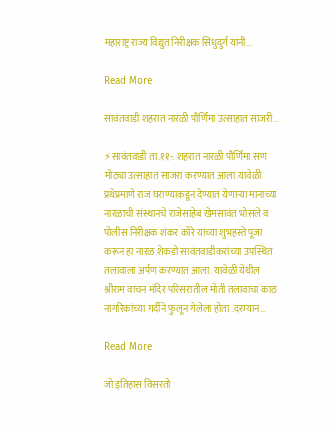महाराष्ट्र राज्य विद्युत निरीक्षक सिंधुदुर्ग यांनी…

Read More

सावंतवाडी शहरात नारळी पौर्णिमा उत्साहात साजरी…

⚡सावंतवाडी ता.११-: शहरात नारळी पौर्णिमा सण मोठ्या उत्साहात साजरा करण्यात आला.यावेळी प्रथेप्रमाणे राज घराण्याकडून देण्यात येणाऱ्या मानाच्या नारळाची संस्थानचे राजेसाहेब खेमसावंत भोसले व पोलीस निरीक्षक शंकर कोरे यांच्या शुभहस्ते पूजा करून हा नारळ शेकडो सावंतवाडीकरांच्या उपस्थित तलावाला अर्पण करण्यात आला. यावेळी येथील श्रीराम वाचन मंदिर परिसरातील मोती तलावाचा काठ नागरिकांच्या गर्दीने फुलून गेलेला होता .दरम्यान…

Read More

जो इतिहास विसरतो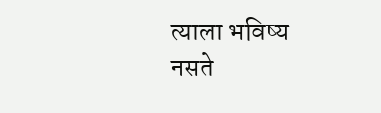त्याला भविष्य नसते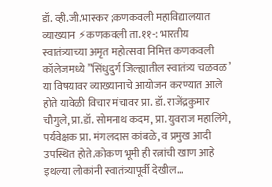डॉ. व्ही.जी.भास्कर ;कणकवली महाविद्यालयात व्याख्यान ⚡कणकवली ता.११-: भारतीय स्वातंत्र्याच्या अमृत महोत्सवा निमित्त कणकवली कॉलेजमध्ये ”सिंधुदुर्ग जिल्ह्यातील स्वातंत्र्य चळवळ’ या विषयावर व्याख्यानाचे आयोजन करण्यात आले होते यावेळी विचार मंचावर प्रा. डॉ. राजेंद्रकुमार चौगुले, प्रा.डॉ. सोमनाथ कदम, प्रा.युवराज महालिंगे, पर्यवेक्षक प्रा. मंगलदास कांबळे, व प्रमुख आदी उपस्थित होते.कोकण भूमी ही रत्नांची खाण आहे इथल्या लोकांनी स्वातंत्र्यापूर्वी देखील…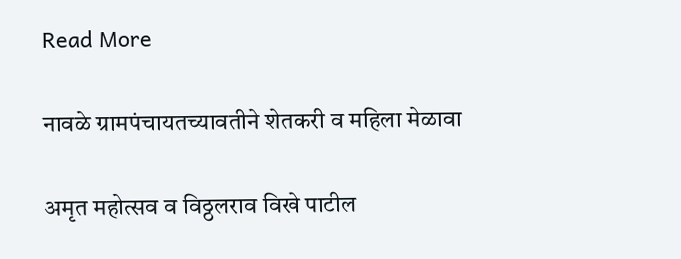Read More

नावळे ग्रामपंचायतच्यावतीने शेतकरी व महिला मेळावा

अमृत महोत्सव व विठ्ठलराव विखे पाटील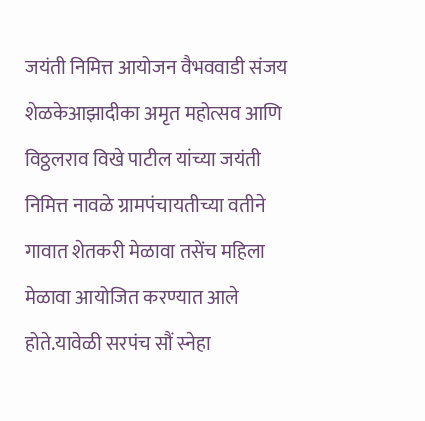जयंती निमित्त आयोजन वैभववाडी संजय शेळकेआझादीका अमृत महोत्सव आणि विठ्ठलराव विखे पाटील यांच्या जयंती निमित्त नावळे ग्रामपंचायतीच्या वतीने गावात शेतकरी मेळावा तसेंच महिला मेळावा आयोजित करण्यात आले होते.यावेळी सरपंच सौं स्नेहा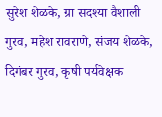सुरेश शेळके, ग्रा सदश्या वैशाली गुरव, महेश रावराणे, संजय शेळके, दिगंबर गुरव, कृषी पर्यवेक्षक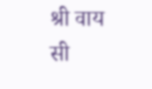श्री वाय सी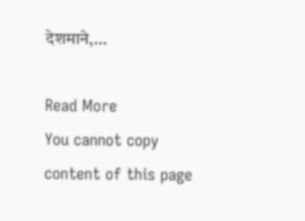देशमाने,…

Read More
You cannot copy content of this page